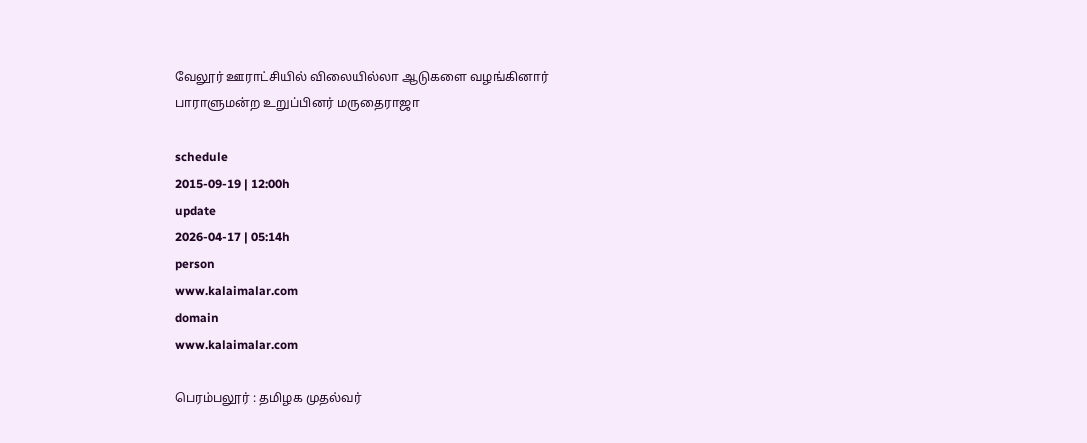வேலூர் ஊராட்சியில் விலையில்லா ஆடுகளை வழங்கினார் பாராளுமன்ற உறுப்பினர் மருதைராஜா

schedule
2015-09-19 | 12:00h
update
2026-04-17 | 05:14h
person
www.kalaimalar.com
domain
www.kalaimalar.com

பெரம்பலூர் : தமிழக முதல்வர்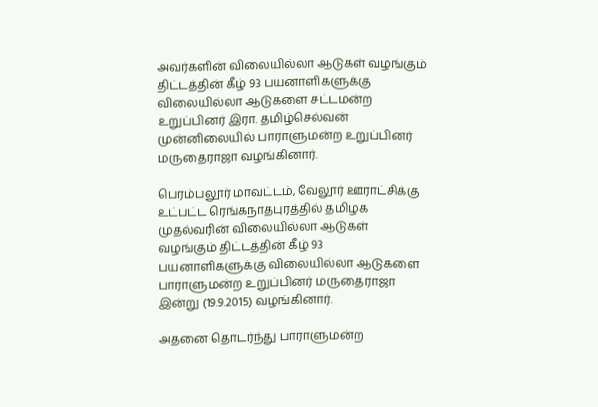அவர்களின் விலையில்லா ஆடுகள் வழங்கும் திட்டத்தின் கீழ் 93 பயனாளிகளுக்கு விலையில்லா ஆடுகளை சட்டமன்ற உறுப்பினர் இரா. தமிழ்செல்வன் முன்னிலையில் பாராளுமன்ற உறுப்பினர் மருதைராஜா வழங்கினார்.

பெரம்பலூர் மாவட்டம், வேலூர் ஊராட்சிக்கு உட்பட்ட ரெங்கநாதபுரத்தில் தமிழக முதல்வரின் விலையில்லா ஆடுகள் வழங்கும் திட்டத்தின் கீழ் 93 பயனாளிகளுக்கு விலையில்லா ஆடுகளை பாராளுமன்ற உறுப்பினர் மருதைராஜா இன்று (19.9.2015) வழங்கினார்.

அதனை தொடர்ந்து பாராளுமன்ற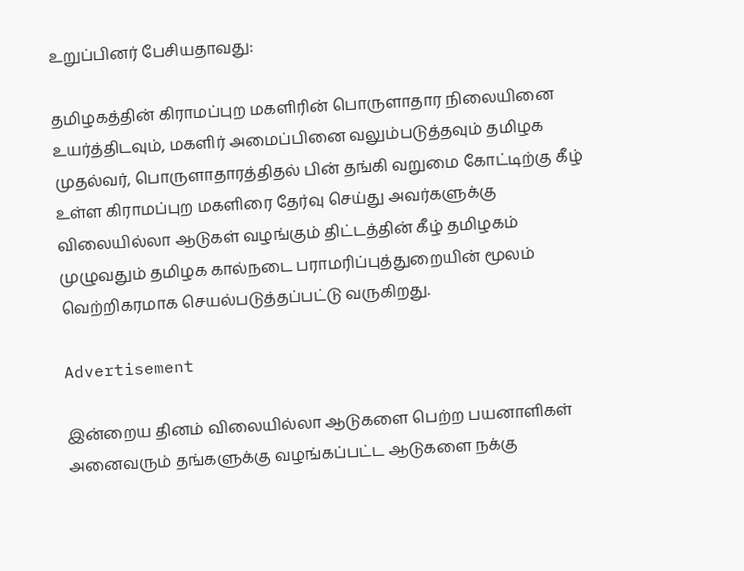உறுப்பினர் பேசியதாவது:

தமிழகத்தின் கிராமப்புற மகளிரின் பொருளாதார நிலையினை உயர்த்திடவும், மகளிர் அமைப்பினை வலும்படுத்தவும் தமிழக முதல்வர், பொருளாதாரத்திதல் பின் தங்கி வறுமை கோட்டிற்கு கீழ் உள்ள கிராமப்புற மகளிரை தேர்வு செய்து அவர்களுக்கு விலையில்லா ஆடுகள் வழங்கும் திட்டத்தின் கீழ் தமிழகம் முழுவதும் தமிழக கால்நடை பராமரிப்புத்துறையின் மூலம் வெற்றிகரமாக செயல்படுத்தப்பட்டு வருகிறது.

Advertisement

இன்றைய தினம் விலையில்லா ஆடுகளை பெற்ற பயனாளிகள் அனைவரும் தங்களுக்கு வழங்கப்பட்ட ஆடுகளை நக்கு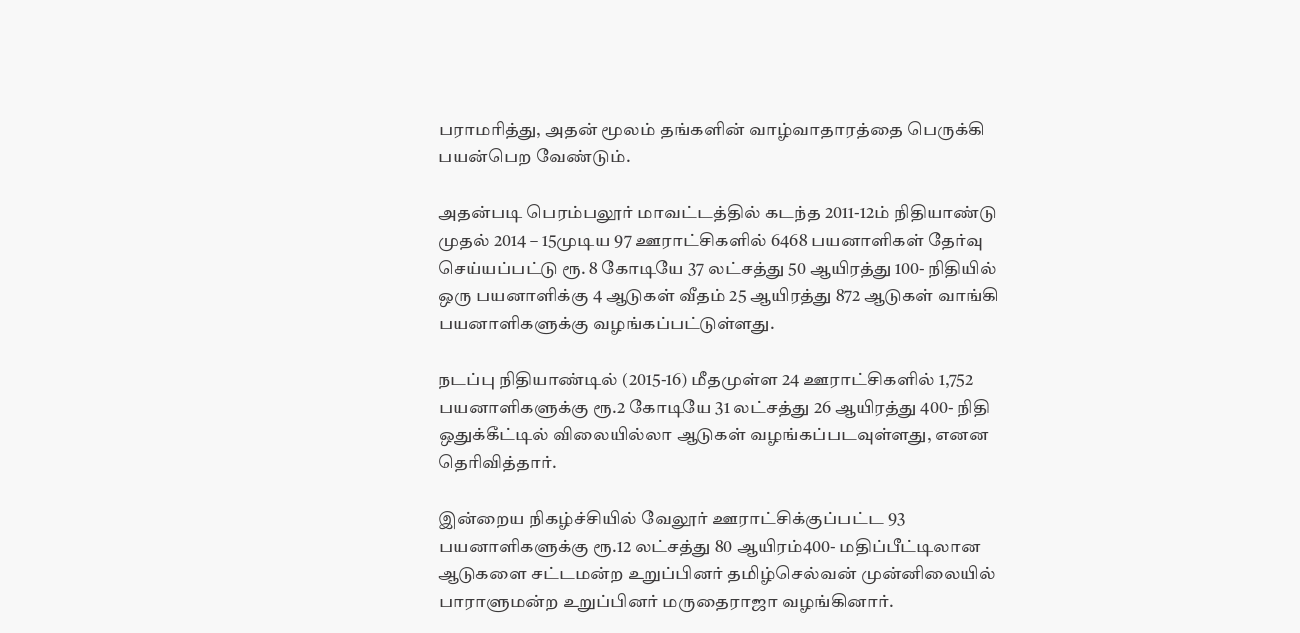பராமரித்து, அதன் மூலம் தங்களின் வாழ்வாதாரத்தை பெருக்கி பயன்பெற வேண்டும்.

அதன்படி பெரம்பலூர் மாவட்டத்தில் கடந்த 2011-12ம் நிதியாண்டு முதல் 2014 – 15முடிய 97 ஊராட்சிகளில் 6468 பயனாளிகள் தேர்வு செய்யப்பட்டு ரூ. 8 கோடியே 37 லட்சத்து 50 ஆயிரத்து 100- நிதியில் ஒரு பயனாளிக்கு 4 ஆடுகள் வீதம் 25 ஆயிரத்து 872 ஆடுகள் வாங்கி பயனாளிகளுக்கு வழங்கப்பட்டுள்ளது.

நடப்பு நிதியாண்டில் (2015-16) மீதமுள்ள 24 ஊராட்சிகளில் 1,752 பயனாளிகளுக்கு ரூ.2 கோடியே 31 லட்சத்து 26 ஆயிரத்து 400- நிதி ஒதுக்கீட்டில் விலையில்லா ஆடுகள் வழங்கப்படவுள்ளது, எனன தெரிவித்தார்.

இன்றைய நிகழ்ச்சியில் வேலூர் ஊராட்சிக்குப்பட்ட 93 பயனாளிகளுக்கு ரூ.12 லட்சத்து 80 ஆயிரம்400- மதிப்பீட்டிலான ஆடுகளை சட்டமன்ற உறுப்பினர் தமிழ்செல்வன் முன்னிலையில் பாராளுமன்ற உறுப்பினர் மருதைராஜா வழங்கினார்.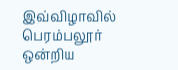இவ்விழாவில் பெரம்பலூர் ஒன்றிய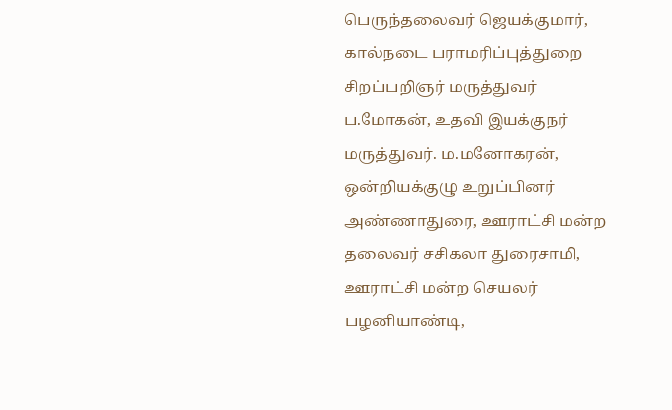பெருந்தலைவர் ஜெயக்குமார், கால்நடை பராமரிப்புத்துறை சிறப்பறிஞர் மருத்துவர் ப.மோகன், உதவி இயக்குநர் மருத்துவர். ம.மனோகரன், ஒன்றியக்குழு உறுப்பினர் அண்ணாதுரை, ஊராட்சி மன்ற தலைவர் சசிகலா துரைசாமி, ஊராட்சி மன்ற செயலர் பழனியாண்டி,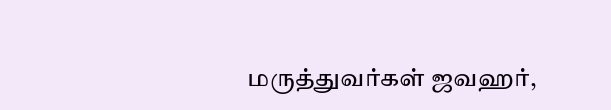மருத்துவர்கள் ஜவஹர்,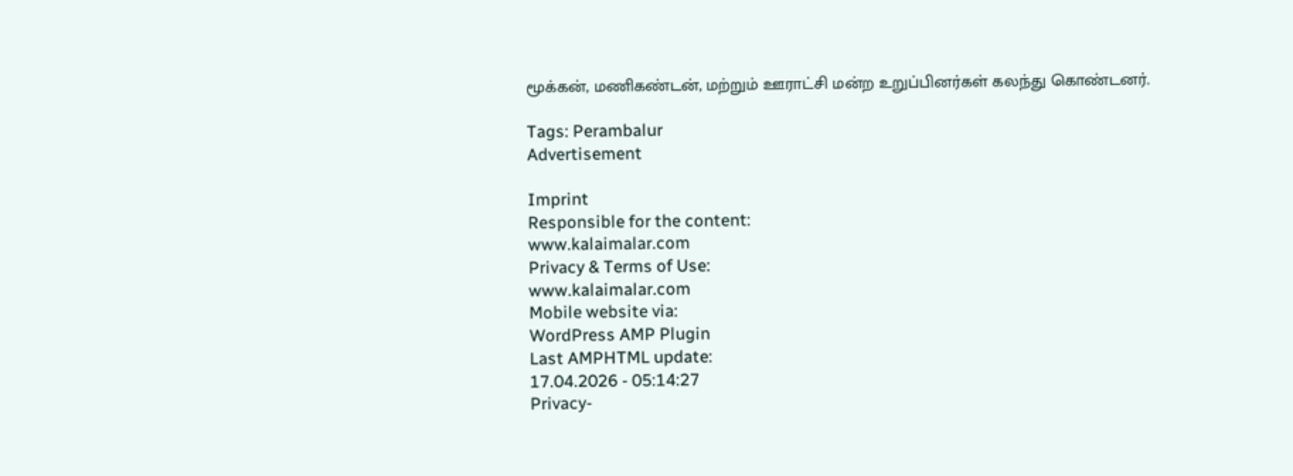மூக்கன், மணிகண்டன், மற்றும் ஊராட்சி மன்ற உறுப்பினர்கள் கலந்து கொண்டனர்.

Tags: Perambalur
Advertisement

Imprint
Responsible for the content:
www.kalaimalar.com
Privacy & Terms of Use:
www.kalaimalar.com
Mobile website via:
WordPress AMP Plugin
Last AMPHTML update:
17.04.2026 - 05:14:27
Privacy-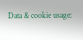Data & cookie usage: